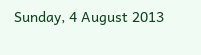Sunday, 4 August 2013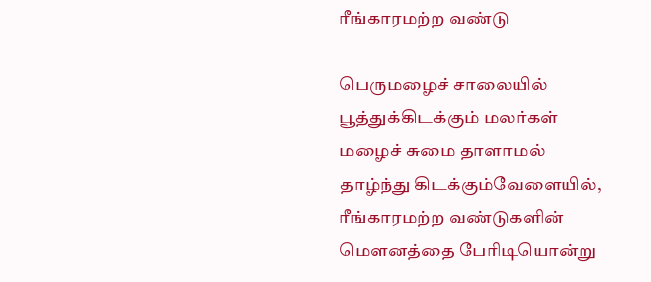ரீங்காரமற்ற வண்டு

பெருமழைச் சாலையில்
பூத்துக்கிடக்கும் மலர்கள்
மழைச் சுமை தாளாமல்
தாழ்ந்து கிடக்கும்வேளையில்,
ரீங்காரமற்ற வண்டுகளின்
மௌனத்தை பேரிடியொன்று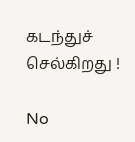கடந்துச் செல்கிறது !

No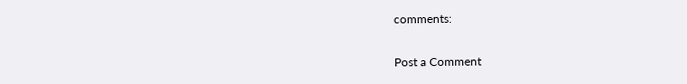comments:

Post a Comment